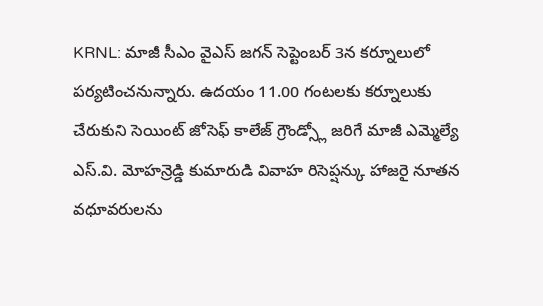KRNL: మాజీ సీఎం వైఎస్ జగన్ సెప్టెంబర్ 3న కర్నూలులో పర్యటించనున్నారు. ఉదయం 11.00 గంటలకు కర్నూలుకు చేరుకుని సెయింట్ జోసెఫ్ కాలేజ్ గ్రౌండ్స్లో జరిగే మాజీ ఎమ్మెల్యే ఎస్.వి. మోహన్రెడ్డి కుమారుడి వివాహ రిసెప్షన్కు హాజరై నూతన వధూవరులను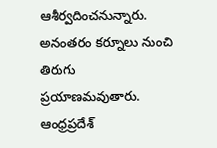ఆశీర్వదించనున్నారు. అనంతరం కర్నూలు నుంచి తిరుగు ప్రయాణమవుతారు.
ఆంధ్రప్రదేశ్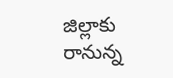జిల్లాకు రానున్న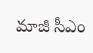మాజీ సీఎం